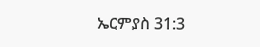ኤርምያስ 31:3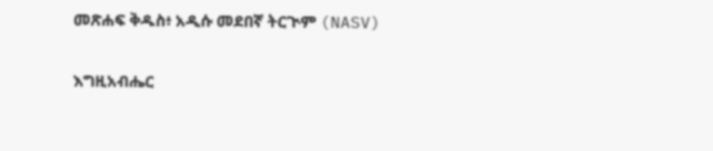መጽሐፍ ቅዱስ፥ አዲሱ መደበኛ ትርጒም (NASV)

እግዚአብሔር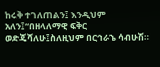ከሩቅ ተገለጠልን፤ እንዲህም አለን፤“በዘላለማዊ ፍቅር ወድጄሻለሁ፤ስለዚህም በርኅራኄ ሳብሁሽ።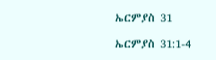ኤርምያስ 31

ኤርምያስ 31:1-4